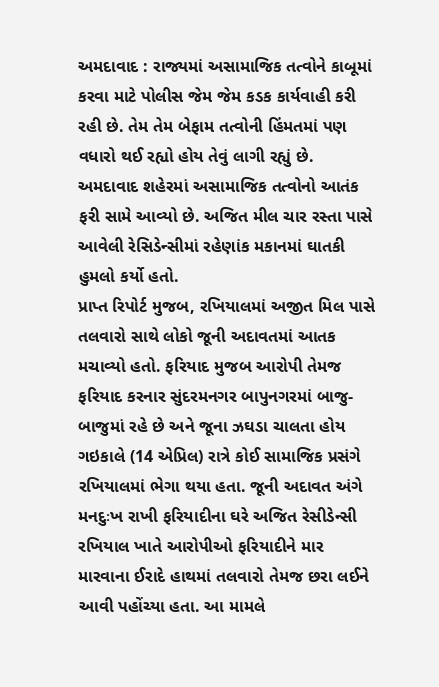અમદાવાદ : રાજ્યમાં અસામાજિક તત્વોને કાબૂમાં કરવા માટે પોલીસ જેમ જેમ કડક કાર્યવાહી કરી રહી છે. તેમ તેમ બેફામ તત્વોની હિંમતમાં પણ વધારો થઈ રહ્યો હોય તેવું લાગી રહ્યું છે. અમદાવાદ શહેરમાં અસામાજિક તત્વોનો આતંક ફરી સામે આવ્યો છે. અજિત મીલ ચાર રસ્તા પાસે આવેલી રેસિડેન્સીમાં રહેણાંક મકાનમાં ઘાતકી હુમલો કર્યો હતો.
પ્રાપ્ત રિપોર્ટ મુજબ, રખિયાલમાં અજીત મિલ પાસે તલવારો સાથે લોકો જૂની અદાવતમાં આતક મચાવ્યો હતો. ફરિયાદ મુજબ આરોપી તેમજ ફરિયાદ કરનાર સુંદરમનગર બાપુનગરમાં બાજુ-બાજુમાં રહે છે અને જૂના ઝઘડા ચાલતા હોય ગઇકાલે (14 એપ્રિલ) રાત્રે કોઈ સામાજિક પ્રસંગે રખિયાલમાં ભેગા થયા હતા. જૂની અદાવત અંગે મનદુઃખ રાખી ફરિયાદીના ઘરે અજિત રેસીડેન્સી રખિયાલ ખાતે આરોપીઓ ફરિયાદીને માર મારવાના ઈરાદે હાથમાં તલવારો તેમજ છરા લઈને આવી પહોંચ્યા હતા. આ મામલે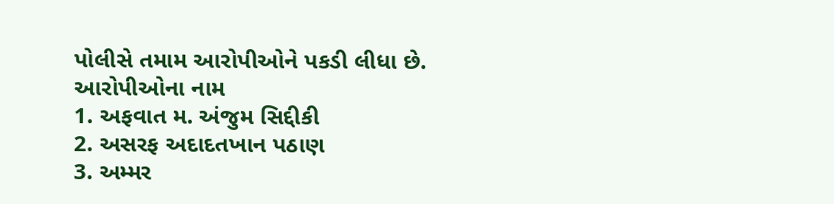પોલીસે તમામ આરોપીઓને પકડી લીધા છે.
આરોપીઓના નામ
1. અફવાત મ. અંજુમ સિદ્દીકી
2. અસરફ અદાદતખાન પઠાણ
3. અમ્મર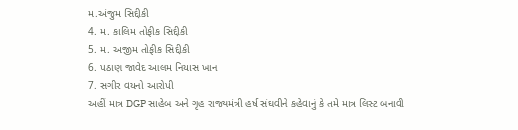મ.અંજુમ સિદ્દીકી
4. મ. કાલિમ તોફીક સિદ્દીકી
5. મ. અજીમ તોફીક સિદ્દીકી
6. પઠાણ જાવેદ આલમ નિયાસ ખાન
7. સગીર વયનો આરોપી
અહીં માત્ર DGP સાહેબ અને ગૃહ રાજ્યમંત્રી હર્ષ સંઘવીને કહેવાનું કે તમે માત્ર લિસ્ટ બનાવી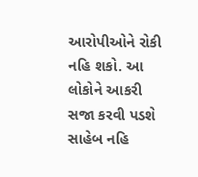આરોપીઓને રોકી નહિ શકો. આ લોકોને આકરી સજા કરવી પડશે સાહેબ નહિ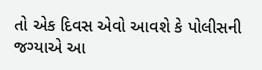તો એક દિવસ એવો આવશે કે પોલીસની જગ્યાએ આ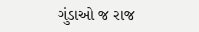ગુંડાઓ જ રાજ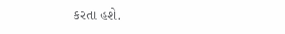કરતા હશે.